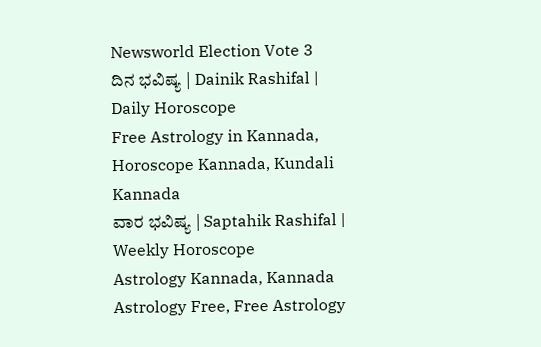Newsworld Election Vote 3
ದಿನ ಭವಿಷ್ಯ | Dainik Rashifal | Daily Horoscope
Free Astrology in Kannada, Horoscope Kannada, Kundali Kannada
ವಾರ ಭವಿಷ್ಯ | Saptahik Rashifal | Weekly Horoscope
Astrology Kannada, Kannada Astrology Free, Free Astrology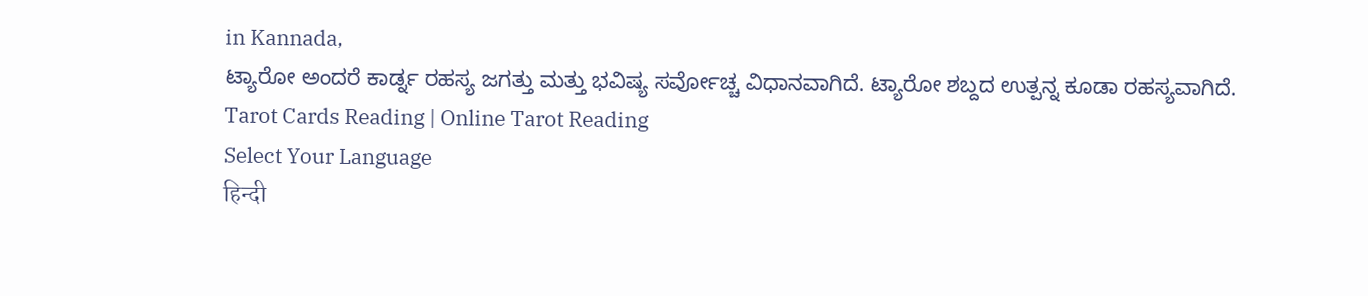in Kannada,
ಟ್ಯಾರೋ ಅಂದರೆ ಕಾರ್ಡ್ನ ರಹಸ್ಯ ಜಗತ್ತು ಮತ್ತು ಭವಿಷ್ಯ ಸರ್ವೋಚ್ಚ ವಿಧಾನವಾಗಿದೆ. ಟ್ಯಾರೋ ಶಬ್ದದ ಉತ್ಪನ್ನ ಕೂಡಾ ರಹಸ್ಯವಾಗಿದೆ.
Tarot Cards Reading | Online Tarot Reading
Select Your Language
हिन्दी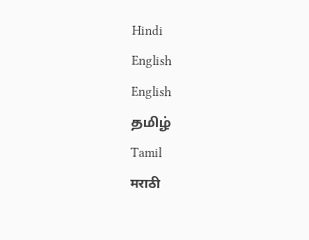Hindi
English
English
தமிழ்
Tamil
मराठी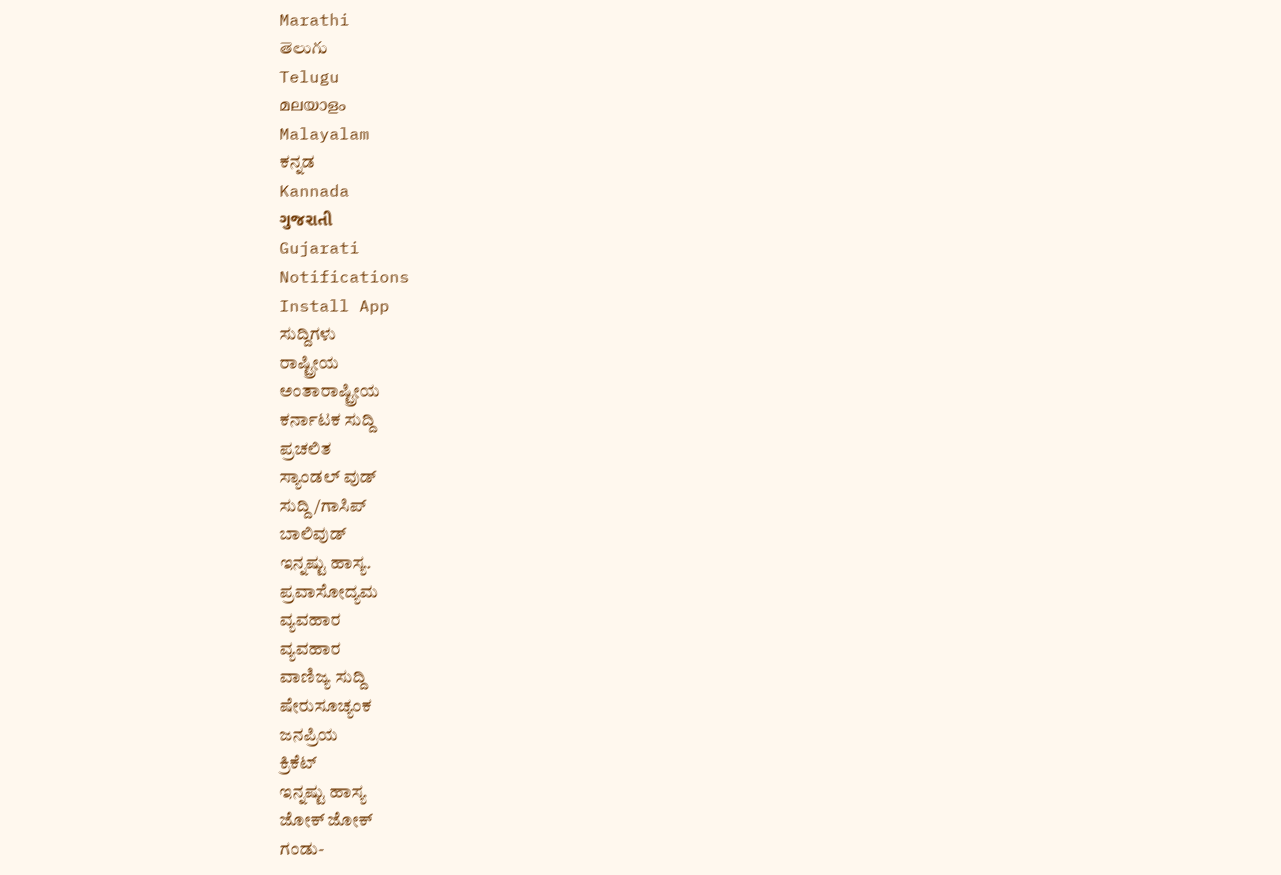Marathi
తెలుగు
Telugu
മലയാളം
Malayalam
ಕನ್ನಡ
Kannada
ગુજરાતી
Gujarati
Notifications
Install App
ಸುದ್ದಿಗಳು
ರಾಷ್ಟ್ರೀಯ
ಅಂತಾರಾಷ್ಟ್ರೀಯ
ಕರ್ನಾಟಕ ಸುದ್ದಿ
ಪ್ರಚಲಿತ
ಸ್ಯಾಂಡಲ್ ವುಡ್
ಸುದ್ದಿ/ಗಾಸಿಪ್
ಬಾಲಿವುಡ್
ಇನ್ನಷ್ಟು ಹಾಸ್ಯ.
ಪ್ರವಾಸೋದ್ಯಮ
ವ್ಯವಹಾರ
ವ್ಯವಹಾರ
ವಾಣಿಜ್ಯ ಸುದ್ದಿ
ಷೇರುಸೂಚ್ಯಂಕ
ಜನಪ್ರಿಯ
ಕ್ರಿಕೆಟ್
ಇನ್ನಷ್ಟು ಹಾಸ್ಯ
ಜೋಕ್ ಜೋಕ್
ಗಂಡು-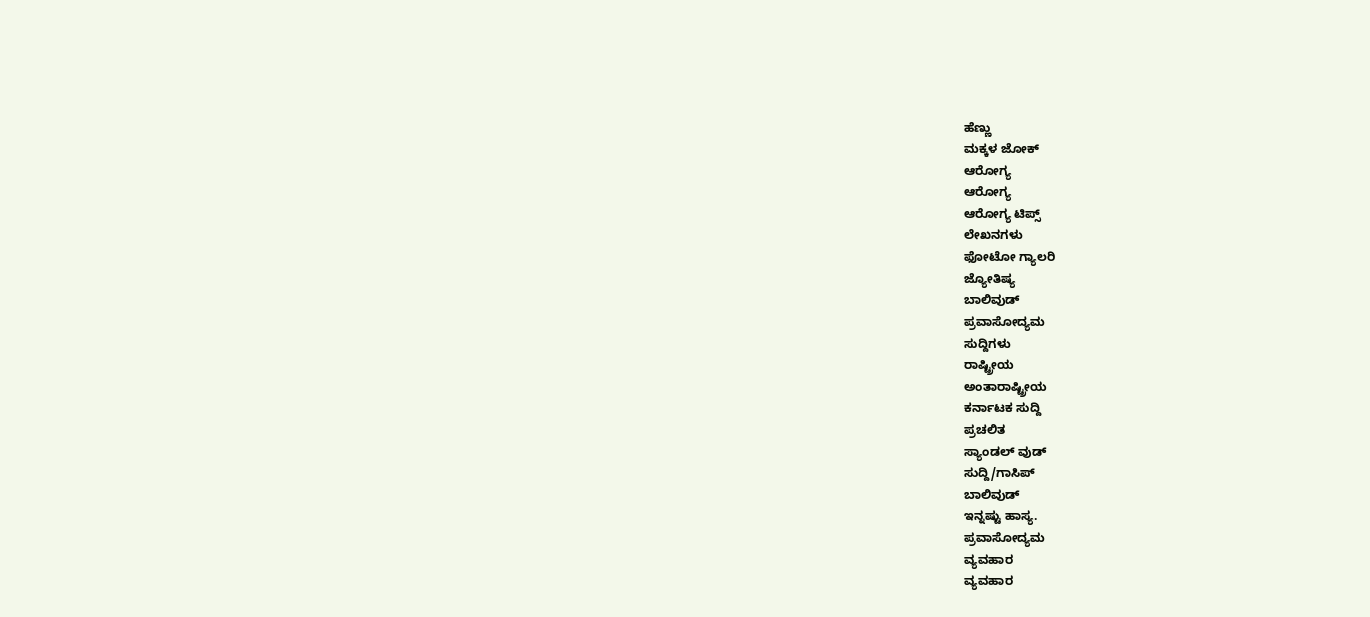ಹೆಣ್ಣು
ಮಕ್ಕಳ ಜೋಕ್
ಆರೋಗ್ಯ
ಆರೋಗ್ಯ
ಆರೋಗ್ಯ ಟಿಪ್ಸ್
ಲೇಖನಗಳು
ಫೋಟೋ ಗ್ಯಾಲರಿ
ಜ್ಯೋತಿಷ್ಯ
ಬಾಲಿವುಡ್
ಪ್ರವಾಸೋದ್ಯಮ
ಸುದ್ದಿಗಳು
ರಾಷ್ಟ್ರೀಯ
ಅಂತಾರಾಷ್ಟ್ರೀಯ
ಕರ್ನಾಟಕ ಸುದ್ದಿ
ಪ್ರಚಲಿತ
ಸ್ಯಾಂಡಲ್ ವುಡ್
ಸುದ್ದಿ/ಗಾಸಿಪ್
ಬಾಲಿವುಡ್
ಇನ್ನಷ್ಟು ಹಾಸ್ಯ.
ಪ್ರವಾಸೋದ್ಯಮ
ವ್ಯವಹಾರ
ವ್ಯವಹಾರ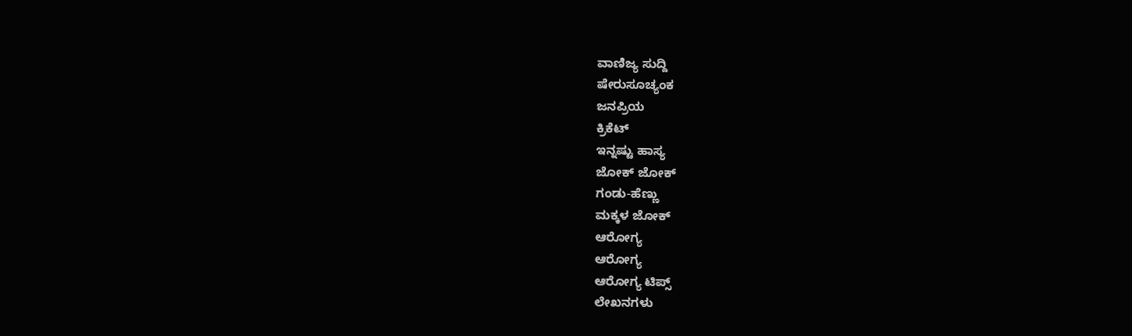ವಾಣಿಜ್ಯ ಸುದ್ದಿ
ಷೇರುಸೂಚ್ಯಂಕ
ಜನಪ್ರಿಯ
ಕ್ರಿಕೆಟ್
ಇನ್ನಷ್ಟು ಹಾಸ್ಯ
ಜೋಕ್ ಜೋಕ್
ಗಂಡು-ಹೆಣ್ಣು
ಮಕ್ಕಳ ಜೋಕ್
ಆರೋಗ್ಯ
ಆರೋಗ್ಯ
ಆರೋಗ್ಯ ಟಿಪ್ಸ್
ಲೇಖನಗಳು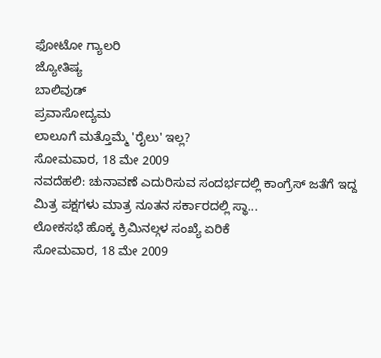ಫೋಟೋ ಗ್ಯಾಲರಿ
ಜ್ಯೋತಿಷ್ಯ
ಬಾಲಿವುಡ್
ಪ್ರವಾಸೋದ್ಯಮ
ಲಾಲೂಗೆ ಮತ್ತೊಮ್ಮೆ 'ರೈಲು' ಇಲ್ಲ?
ಸೋಮವಾರ, 18 ಮೇ 2009
ನವದೆಹಲಿ: ಚುನಾವಣೆ ಎದುರಿಸುವ ಸಂದರ್ಭದಲ್ಲಿ ಕಾಂಗ್ರೆಸ್ ಜತೆಗೆ ಇದ್ದ ಮಿತ್ರ ಪಕ್ಷಗಳು ಮಾತ್ರ ನೂತನ ಸರ್ಕಾರದಲ್ಲಿ ಸ್ಥಾ...
ಲೋಕಸಭೆ ಹೊಕ್ಕ ಕ್ರಿಮಿನಲ್ಗಳ ಸಂಖ್ಯೆ ಏರಿಕೆ
ಸೋಮವಾರ, 18 ಮೇ 2009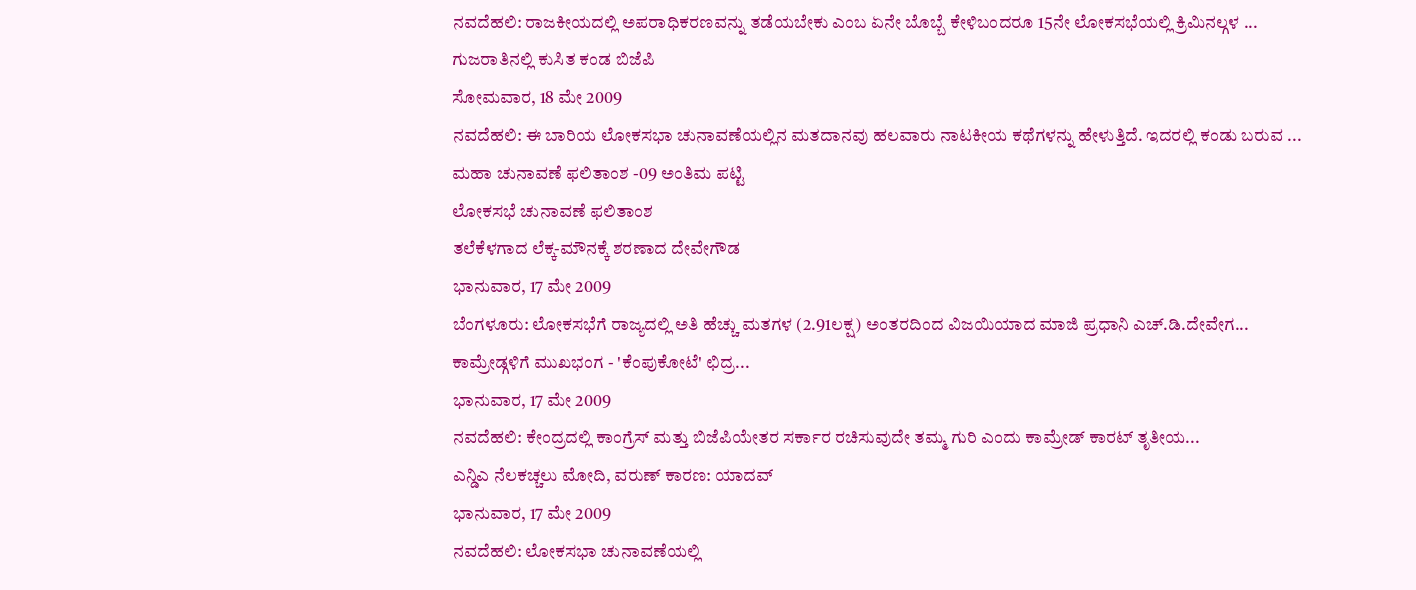ನವದೆಹಲಿ: ರಾಜಕೀಯದಲ್ಲಿ ಅಪರಾಧಿಕರಣವನ್ನು ತಡೆಯಬೇಕು ಎಂಬ ಏನೇ ಬೊಬ್ಬೆ ಕೇಳಿಬಂದರೂ 15ನೇ ಲೋಕಸಭೆಯಲ್ಲಿ ಕ್ರಿಮಿನಲ್ಗಳ ...
ಗುಜರಾತಿನಲ್ಲಿ ಕುಸಿತ ಕಂಡ ಬಿಜೆಪಿ
ಸೋಮವಾರ, 18 ಮೇ 2009
ನವದೆಹಲಿ: ಈ ಬಾರಿಯ ಲೋಕಸಭಾ ಚುನಾವಣೆಯಲ್ಲಿನ ಮತದಾನವು ಹಲವಾರು ನಾಟಕೀಯ ಕಥೆಗಳನ್ನು ಹೇಳುತ್ತಿದೆ. ಇದರಲ್ಲಿ ಕಂಡು ಬರುವ ...
ಮಹಾ ಚುನಾವಣೆ ಫಲಿತಾಂಶ -09 ಅಂತಿಮ ಪಟ್ಟಿ
ಲೋಕಸಭೆ ಚುನಾವಣೆ ಫಲಿತಾಂಶ
ತಲೆಕೆಳಗಾದ ಲೆಕ್ಕ-ಮೌನಕ್ಕೆ ಶರಣಾದ ದೇವೇಗೌಡ
ಭಾನುವಾರ, 17 ಮೇ 2009
ಬೆಂಗಳೂರು: ಲೋಕಸಭೆಗೆ ರಾಜ್ಯದಲ್ಲಿ ಅತಿ ಹೆಚ್ಚು ಮತಗಳ (2.91ಲಕ್ಷ) ಅಂತರದಿಂದ ವಿಜಯಿಯಾದ ಮಾಜಿ ಪ್ರಧಾನಿ ಎಚ್.ಡಿ.ದೇವೇಗ...
ಕಾಮ್ರೇಡ್ಗಳಿಗೆ ಮುಖಭಂಗ - 'ಕೆಂಪುಕೋಟೆ' ಛಿದ್ರ...
ಭಾನುವಾರ, 17 ಮೇ 2009
ನವದೆಹಲಿ: ಕೇಂದ್ರದಲ್ಲಿ ಕಾಂಗ್ರೆಸ್ ಮತ್ತು ಬಿಜೆಪಿಯೇತರ ಸರ್ಕಾರ ರಚಿಸುವುದೇ ತಮ್ಮ ಗುರಿ ಎಂದು ಕಾಮ್ರೇಡ್ ಕಾರಟ್ ತೃತೀಯ...
ಎನ್ಡಿಎ ನೆಲಕಚ್ಚಲು ಮೋದಿ, ವರುಣ್ ಕಾರಣ: ಯಾದವ್
ಭಾನುವಾರ, 17 ಮೇ 2009
ನವದೆಹಲಿ: ಲೋಕಸಭಾ ಚುನಾವಣೆಯಲ್ಲಿ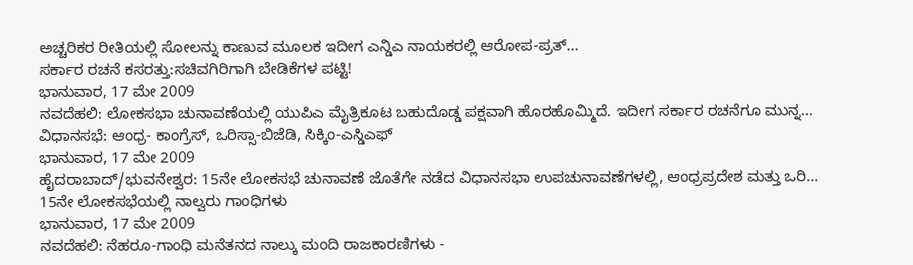ಅಚ್ಚರಿಕರ ರೀತಿಯಲ್ಲಿ ಸೋಲನ್ನು ಕಾಣುವ ಮೂಲಕ ಇದೀಗ ಎನ್ಡಿಎ ನಾಯಕರಲ್ಲಿ ಆರೋಪ-ಪ್ರತ್...
ಸರ್ಕಾರ ರಚನೆ ಕಸರತ್ತು:ಸಚಿವಗಿರಿಗಾಗಿ ಬೇಡಿಕೆಗಳ ಪಟ್ಟಿ!
ಭಾನುವಾರ, 17 ಮೇ 2009
ನವದೆಹಲಿ: ಲೋಕಸಭಾ ಚುನಾವಣೆಯಲ್ಲಿ ಯುಪಿಎ ಮೈತ್ರಿಕೂಟ ಬಹುದೊಡ್ಡ ಪಕ್ಷವಾಗಿ ಹೊರಹೊಮ್ಮಿದೆ. ಇದೀಗ ಸರ್ಕಾರ ರಚನೆಗೂ ಮುನ್ನ...
ವಿಧಾನಸಭೆ: ಆಂಧ್ರ- ಕಾಂಗ್ರೆಸ್, ಒರಿಸ್ಸಾ-ಬಿಜೆಡಿ, ಸಿಕ್ಕಿಂ-ಎಸ್ಡಿಎಫ್
ಭಾನುವಾರ, 17 ಮೇ 2009
ಹೈದರಾಬಾದ್/ಭುವನೇಶ್ವರ: 15ನೇ ಲೋಕಸಭೆ ಚುನಾವಣೆ ಜೊತೆಗೇ ನಡೆದ ವಿಧಾನಸಭಾ ಉಪಚುನಾವಣೆಗಳಲ್ಲಿ, ಆಂಧ್ರಪ್ರದೇಶ ಮತ್ತು ಒರಿ...
15ನೇ ಲೋಕಸಭೆಯಲ್ಲಿ ನಾಲ್ವರು ಗಾಂಧಿಗಳು
ಭಾನುವಾರ, 17 ಮೇ 2009
ನವದೆಹಲಿ: ನೆಹರೂ-ಗಾಂಧಿ ಮನೆತನದ ನಾಲ್ಕು ಮಂದಿ ರಾಜಕಾರಣಿಗಳು -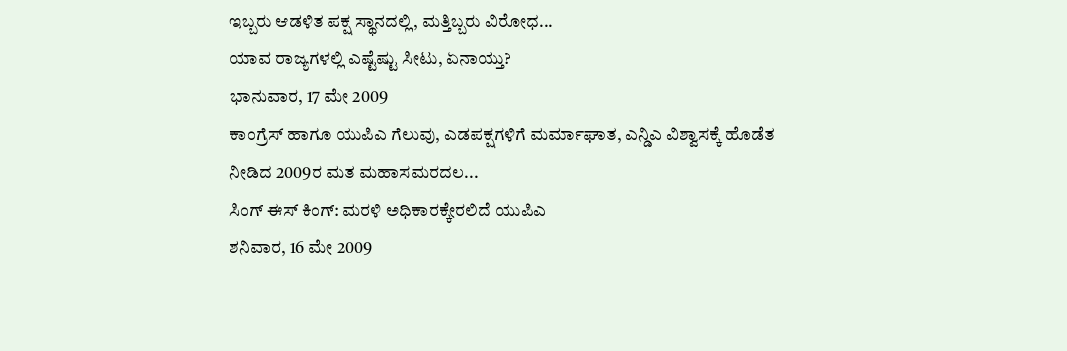ಇಬ್ಬರು ಆಡಳಿತ ಪಕ್ಷ ಸ್ಥಾನದಲ್ಲಿ, ಮತ್ತಿಬ್ಬರು ವಿರೋಧ...
ಯಾವ ರಾಜ್ಯಗಳಲ್ಲಿ ಎಷ್ಟೆಷ್ಟು ಸೀಟು, ಏನಾಯ್ತು?
ಭಾನುವಾರ, 17 ಮೇ 2009
ಕಾಂಗ್ರೆಸ್ ಹಾಗೂ ಯುಪಿಎ ಗೆಲುವು, ಎಡಪಕ್ಷಗಳಿಗೆ ಮರ್ಮಾಘಾತ, ಎನ್ಡಿಎ ವಿಶ್ವಾಸಕ್ಕೆ ಹೊಡೆತ ನೀಡಿದ 2009ರ ಮತ ಮಹಾಸಮರದಲ...
ಸಿಂಗ್ ಈಸ್ ಕಿಂಗ್: ಮರಳಿ ಅಧಿಕಾರಕ್ಕೇರಲಿದೆ ಯುಪಿಎ
ಶನಿವಾರ, 16 ಮೇ 2009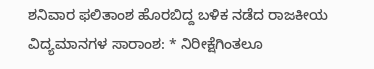ಶನಿವಾರ ಫಲಿತಾಂಶ ಹೊರಬಿದ್ದ ಬಳಿಕ ನಡೆದ ರಾಜಕೀಯ ವಿದ್ಯಮಾನಗಳ ಸಾರಾಂಶ: * ನಿರೀಕ್ಷೆಗಿಂತಲೂ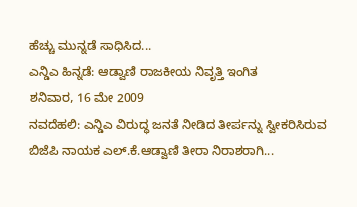ಹೆಚ್ಚು ಮುನ್ನಡೆ ಸಾಧಿಸಿದ...
ಎನ್ಡಿಎ ಹಿನ್ನಡೆ: ಆಡ್ವಾಣಿ ರಾಜಕೀಯ ನಿವೃತ್ತಿ ಇಂಗಿತ
ಶನಿವಾರ, 16 ಮೇ 2009
ನವದೆಹಲಿ: ಎನ್ಡಿಎ ವಿರುದ್ಧ ಜನತೆ ನೀಡಿದ ತೀರ್ಪನ್ನು ಸ್ವೀಕರಿಸಿರುವ ಬಿಜೆಪಿ ನಾಯಕ ಎಲ್.ಕೆ.ಆಡ್ವಾಣಿ ತೀರಾ ನಿರಾಶರಾಗಿ...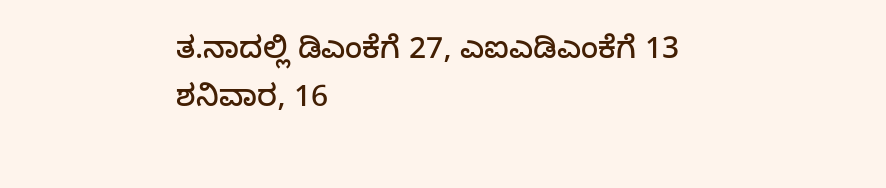ತ.ನಾದಲ್ಲಿ ಡಿಎಂಕೆಗೆ 27, ಎಐಎಡಿಎಂಕೆಗೆ 13
ಶನಿವಾರ, 16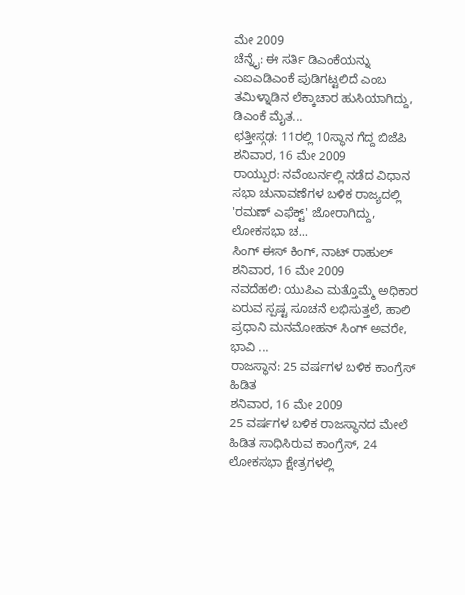ಮೇ 2009
ಚೆನ್ನೈ: ಈ ಸರ್ತಿ ಡಿಎಂಕೆಯನ್ನು ಎಐಎಡಿಎಂಕೆ ಪುಡಿಗಟ್ಟಲಿದೆ ಎಂಬ ತಮಿಳ್ನಾಡಿನ ಲೆಕ್ಕಾಚಾರ ಹುಸಿಯಾಗಿದ್ದು, ಡಿಎಂಕೆ ಮೈತ...
ಛತ್ತೀಸ್ಗಢ: 11ರಲ್ಲಿ 10ಸ್ಥಾನ ಗೆದ್ದ ಬಿಜೆಪಿ
ಶನಿವಾರ, 16 ಮೇ 2009
ರಾಯ್ಪುರ: ನವೆಂಬರ್ನಲ್ಲಿ ನಡೆದ ವಿಧಾನ ಸಭಾ ಚುನಾವಣೆಗಳ ಬಳಿಕ ರಾಜ್ಯದಲ್ಲಿ 'ರಮಣ್ ಎಫೆಕ್ಟ್' ಜೋರಾಗಿದ್ದು, ಲೋಕಸಭಾ ಚ...
ಸಿಂಗ್ ಈಸ್ ಕಿಂಗ್, ನಾಟ್ ರಾಹುಲ್
ಶನಿವಾರ, 16 ಮೇ 2009
ನವದೆಹಲಿ: ಯುಪಿಎ ಮತ್ತೊಮ್ಮೆ ಅಧಿಕಾರ ಏರುವ ಸ್ಪಷ್ಟ ಸೂಚನೆ ಲಭಿಸುತ್ತಲೆ, ಹಾಲಿ ಪ್ರಧಾನಿ ಮನಮೋಹನ್ ಸಿಂಗ್ ಅವರೇ, ಭಾವಿ ...
ರಾಜಸ್ಥಾನ: 25 ವರ್ಷಗಳ ಬಳಿಕ ಕಾಂಗ್ರೆಸ್ ಹಿಡಿತ
ಶನಿವಾರ, 16 ಮೇ 2009
25 ವರ್ಷಗಳ ಬಳಿಕ ರಾಜಸ್ಥಾನದ ಮೇಲೆ ಹಿಡಿತ ಸಾಧಿಸಿರುವ ಕಾಂಗ್ರೆಸ್, 24 ಲೋಕಸಭಾ ಕ್ಷೇತ್ರಗಳಲ್ಲಿ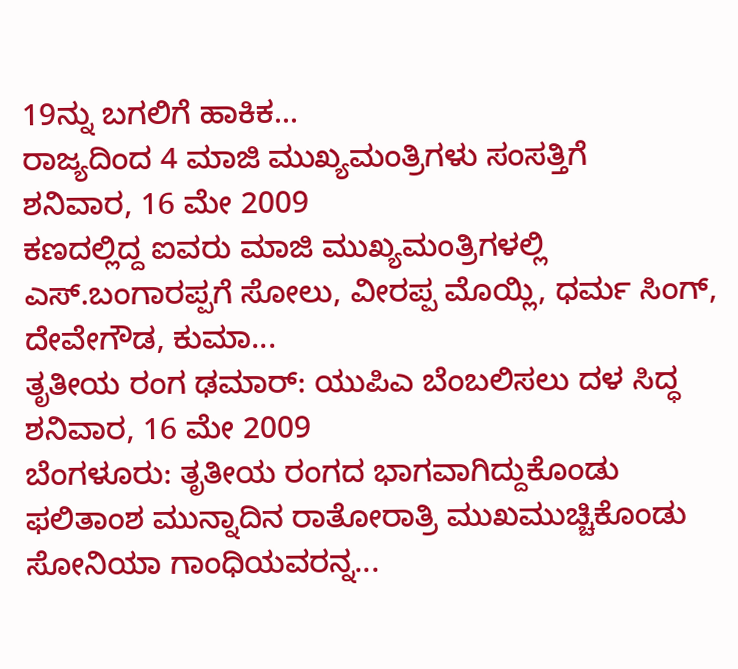19ನ್ನು ಬಗಲಿಗೆ ಹಾಕಿಕ...
ರಾಜ್ಯದಿಂದ 4 ಮಾಜಿ ಮುಖ್ಯಮಂತ್ರಿಗಳು ಸಂಸತ್ತಿಗೆ
ಶನಿವಾರ, 16 ಮೇ 2009
ಕಣದಲ್ಲಿದ್ದ ಐವರು ಮಾಜಿ ಮುಖ್ಯಮಂತ್ರಿಗಳಲ್ಲಿ ಎಸ್.ಬಂಗಾರಪ್ಪಗೆ ಸೋಲು, ವೀರಪ್ಪ ಮೊಯ್ಲಿ, ಧರ್ಮ ಸಿಂಗ್, ದೇವೇಗೌಡ, ಕುಮಾ...
ತೃತೀಯ ರಂಗ ಢಮಾರ್: ಯುಪಿಎ ಬೆಂಬಲಿಸಲು ದಳ ಸಿದ್ಧ
ಶನಿವಾರ, 16 ಮೇ 2009
ಬೆಂಗಳೂರು: ತೃತೀಯ ರಂಗದ ಭಾಗವಾಗಿದ್ದುಕೊಂಡು ಫಲಿತಾಂಶ ಮುನ್ನಾದಿನ ರಾತೋರಾತ್ರಿ ಮುಖಮುಚ್ಚಿಕೊಂಡು ಸೋನಿಯಾ ಗಾಂಧಿಯವರನ್ನ...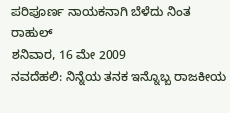ಪರಿಪೂರ್ಣ ನಾಯಕನಾಗಿ ಬೆಳೆದು ನಿಂತ ರಾಹುಲ್
ಶನಿವಾರ, 16 ಮೇ 2009
ನವದೆಹಲಿ: ನಿನ್ನೆಯ ತನಕ ಇನ್ನೊಬ್ಬ ರಾಜಕೀಯ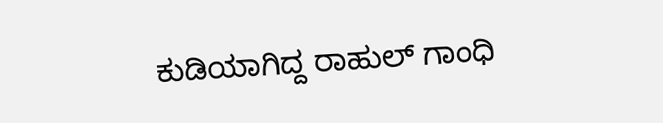ಕುಡಿಯಾಗಿದ್ದ ರಾಹುಲ್ ಗಾಂಧಿ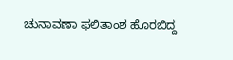ಚುನಾವಣಾ ಫಲಿತಾಂಶ ಹೊರಬಿದ್ದ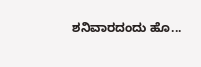ಶನಿವಾರದಂದು ಹೊ...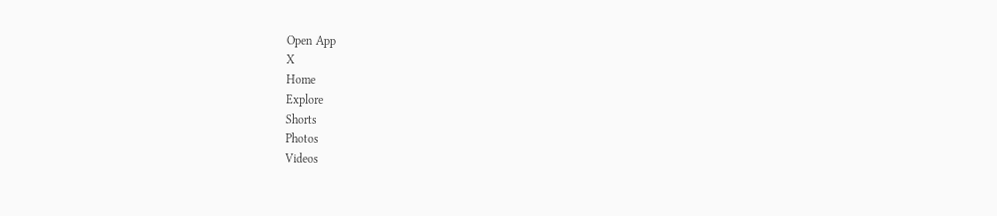Open App
X
Home
Explore
Shorts
Photos
Videos